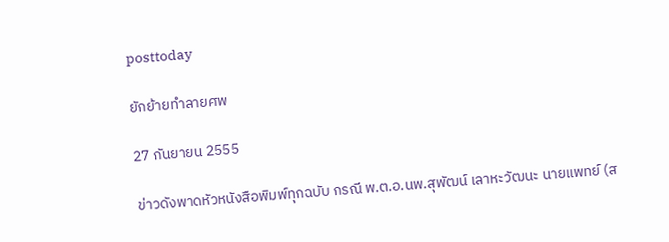posttoday

ยักย้ายทำลายศพ

27 กันยายน 2555

ข่าวดังพาดหัวหนังสือพิมพ์ทุกฉบับ กรณี พ.ต.อ.นพ.สุพัฒน์ เลาหะวัฒนะ นายแพทย์ (ส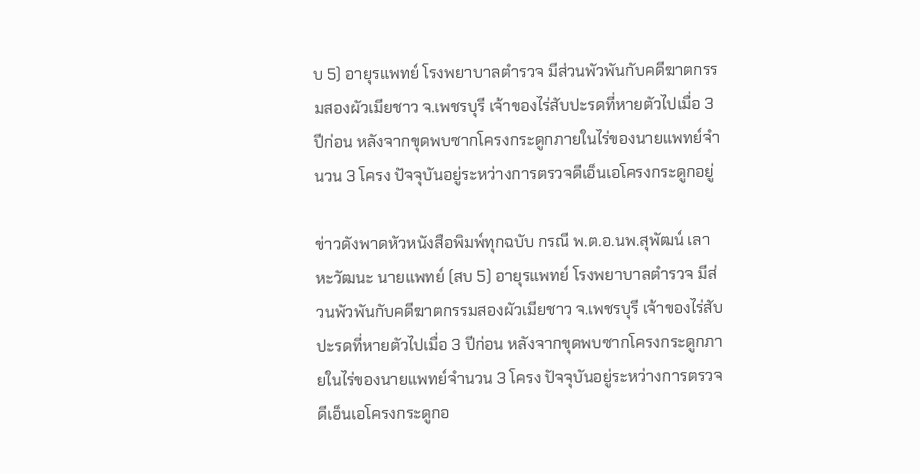บ 5) อายุรแพทย์ โรงพยาบาลตำรวจ มีส่วนพัวพันกับคดีฆาตกรรมสองผัวเมียชาว จ.เพชรบุรี เจ้าของไร่สับปะรดที่หายตัวไปเมื่อ 3 ปีก่อน หลังจากขุดพบซากโครงกระดูกภายในไร่ของนายแพทย์จำนวน 3 โครง ปัจจุบันอยู่ระหว่างการตรวจดีเอ็นเอโครงกระดูกอยู่

ข่าวดังพาดหัวหนังสือพิมพ์ทุกฉบับ กรณี พ.ต.อ.นพ.สุพัฒน์ เลาหะวัฒนะ นายแพทย์ (สบ 5) อายุรแพทย์ โรงพยาบาลตำรวจ มีส่วนพัวพันกับคดีฆาตกรรมสองผัวเมียชาว จ.เพชรบุรี เจ้าของไร่สับปะรดที่หายตัวไปเมื่อ 3 ปีก่อน หลังจากขุดพบซากโครงกระดูกภายในไร่ของนายแพทย์จำนวน 3 โครง ปัจจุบันอยู่ระหว่างการตรวจดีเอ็นเอโครงกระดูกอ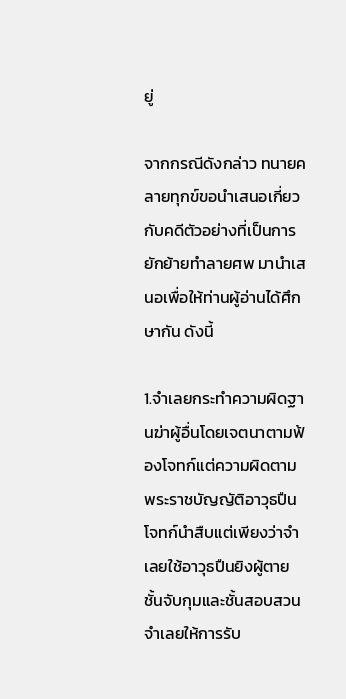ยู่

จากกรณีดังกล่าว ทนายคลายทุกข์ขอนำเสนอเกี่ยวกับคดีตัวอย่างที่เป็นการยักย้ายทำลายศพ มานำเสนอเพื่อให้ท่านผู้อ่านได้ศึกษากัน ดังนี้

1.จำเลยกระทำความผิดฐานฆ่าผู้อื่นโดยเจตนาตามฟ้องโจทก์แต่ความผิดตามพระราชบัญญัติอาวุธปืน โจทก์นำสืบแต่เพียงว่าจำเลยใช้อาวุธปืนยิงผู้ตายชั้นจับกุมและชั้นสอบสวนจำเลยให้การรับ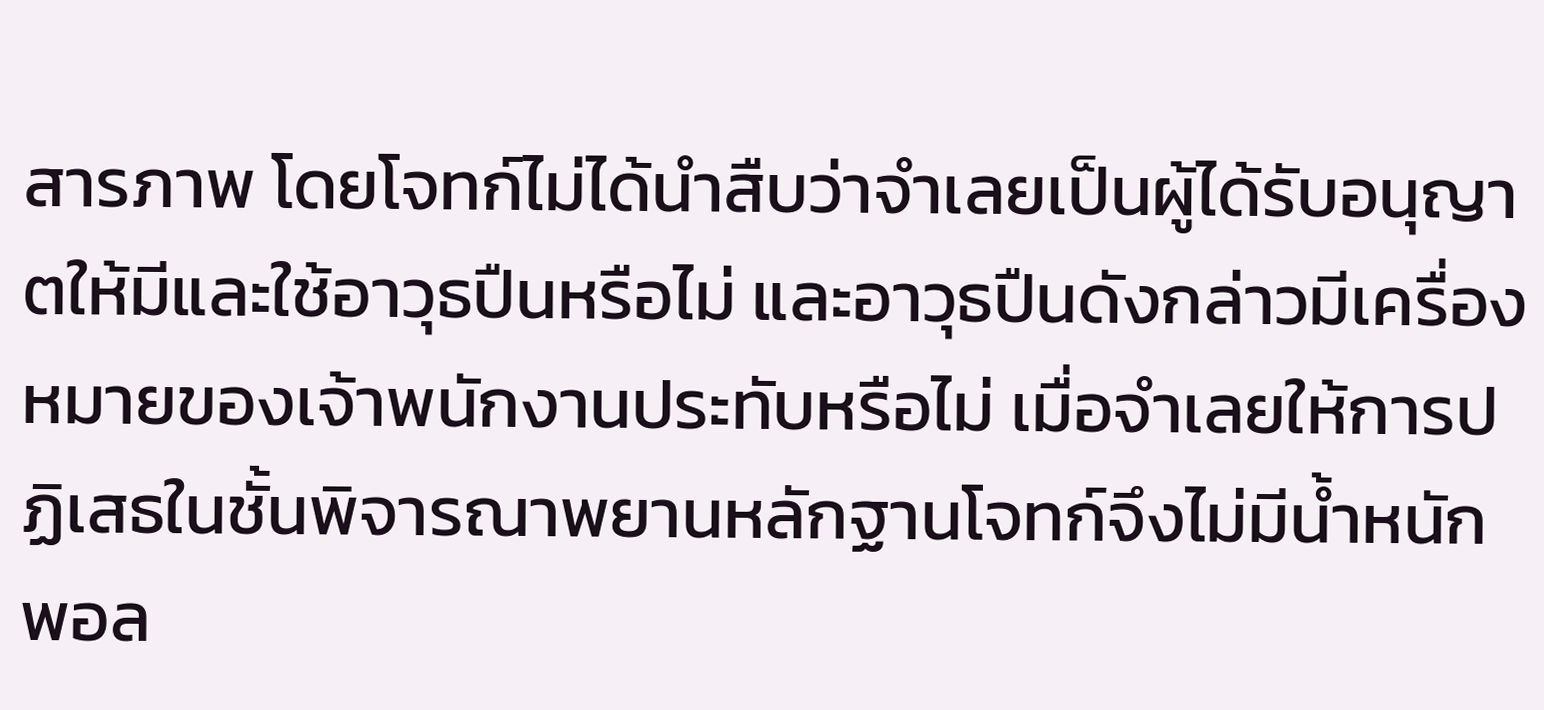สารภาพ โดยโจทก์ไม่ได้นำสืบว่าจำเลยเป็นผู้ได้รับอนุญาตให้มีและใช้อาวุธปืนหรือไม่ และอาวุธปืนดังกล่าวมีเครื่องหมายของเจ้าพนักงานประทับหรือไม่ เมื่อจำเลยให้การปฏิเสธในชั้นพิจารณาพยานหลักฐานโจทก์จึงไม่มีน้ำหนักพอล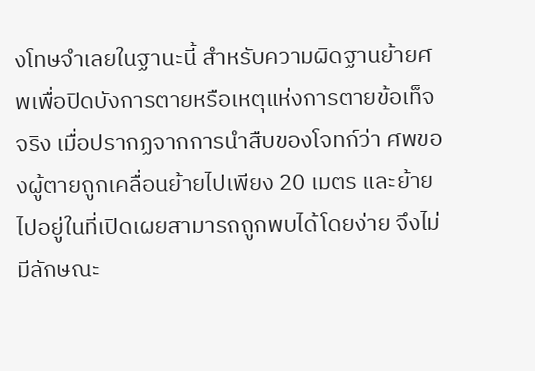งโทษจำเลยในฐานะนี้ สำหรับความผิดฐานย้ายศพเพื่อปิดบังการตายหรือเหตุแห่งการตายข้อเท็จจริง เมื่อปรากฏจากการนำสืบของโจทก์ว่า ศพของผู้ตายถูกเคลื่อนย้ายไปเพียง 20 เมตร และย้ายไปอยู่ในที่เปิดเผยสามารถถูกพบได้โดยง่าย จึงไม่มีลักษณะ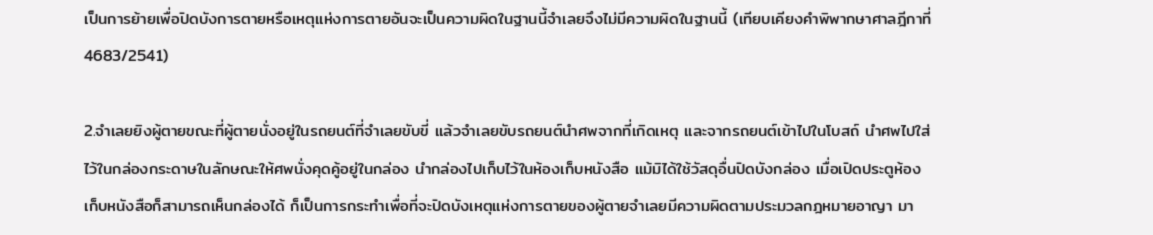เป็นการย้ายเพื่อปิดบังการตายหรือเหตุแห่งการตายอันจะเป็นความผิดในฐานนี้จำเลยจึงไม่มีความผิดในฐานนี้ (เทียบเคียงคำพิพากษาศาลฎีกาที่ 4683/2541)

2.จำเลยยิงผู้ตายขณะที่ผู้ตายนั่งอยู่ในรถยนต์ที่จำเลยขับขี่ แล้วจำเลยขับรถยนต์นำศพจากที่เกิดเหตุ และจากรถยนต์เข้าไปในโบสถ์ นำศพไปใส่ไว้ในกล่องกระดาษในลักษณะให้ศพนั่งคุดคู้อยู่ในกล่อง นำกล่องไปเก็บไว้ในห้องเก็บหนังสือ แม้มิได้ใช้วัสดุอื่นปิดบังกล่อง เมื่อเปิดประตูห้องเก็บหนังสือก็สามารถเห็นกล่องได้ ก็เป็นการกระทำเพื่อที่จะปิดบังเหตุแห่งการตายของผู้ตายจำเลยมีความผิดตามประมวลกฎหมายอาญา มา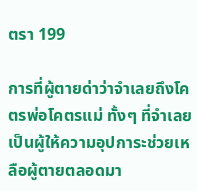ตรา 199

การที่ผู้ตายด่าว่าจำเลยถึงโคตรพ่อโคตรแม่ ทั้งๆ ที่จำเลยเป็นผู้ให้ความอุปการะช่วยเหลือผู้ตายตลอดมา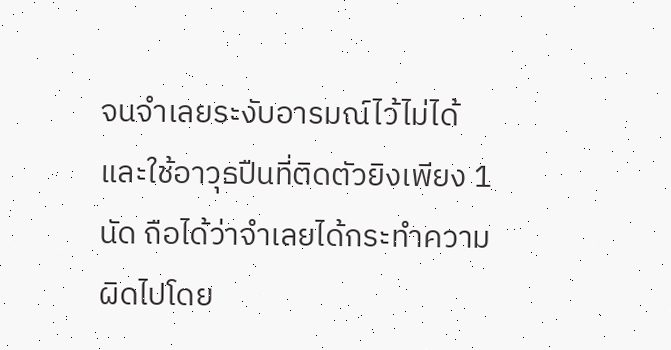จนจำเลยระงับอารมณ์ไว้ไม่ได้และใช้อาวุธปืนที่ติดตัวยิงเพียง 1 นัด ถือได้ว่าจำเลยได้กระทำความผิดไปโดย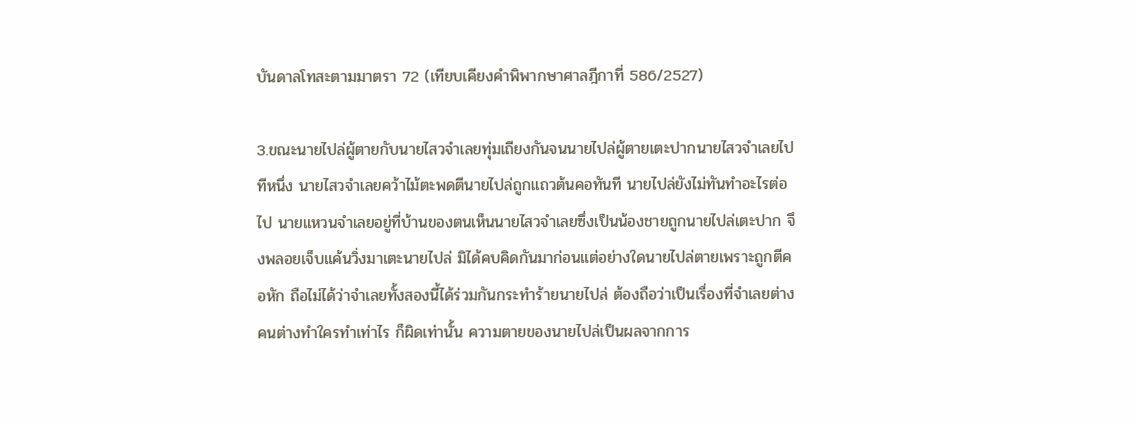บันดาลโทสะตามมาตรา 72 (เทียบเคียงคำพิพากษาศาลฎีกาที่ 586/2527)

3.ขณะนายไปล่ผู้ตายกับนายไสวจำเลยทุ่มเถียงกันจนนายไปล่ผู้ตายเตะปากนายไสวจำเลยไปทีหนึ่ง นายไสวจำเลยคว้าไม้ตะพดตีนายไปล่ถูกแถวต้นคอทันที นายไปล่ยังไม่ทันทำอะไรต่อไป นายแหวนจำเลยอยู่ที่บ้านของตนเห็นนายไสวจำเลยซึ่งเป็นน้องชายถูกนายไปล่เตะปาก จึงพลอยเจ็บแค้นวิ่งมาเตะนายไปล่ มิได้คบคิดกันมาก่อนแต่อย่างใดนายไปล่ตายเพราะถูกตีคอหัก ถือไม่ได้ว่าจำเลยทั้งสองนี้ได้ร่วมกันกระทำร้ายนายไปล่ ต้องถือว่าเป็นเรื่องที่จำเลยต่างคนต่างทำใครทำเท่าไร ก็ผิดเท่านั้น ความตายของนายไปล่เป็นผลจากการ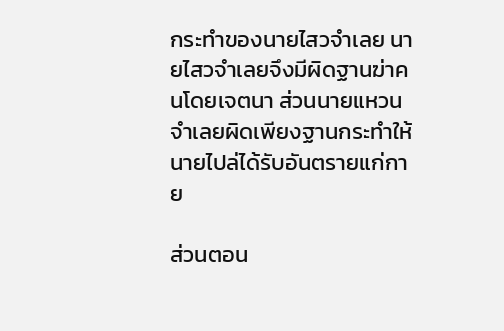กระทำของนายไสวจำเลย นายไสวจำเลยจึงมีผิดฐานฆ่าคนโดยเจตนา ส่วนนายแหวนจำเลยผิดเพียงฐานกระทำให้นายไปล่ได้รับอันตรายแก่กาย

ส่วนตอน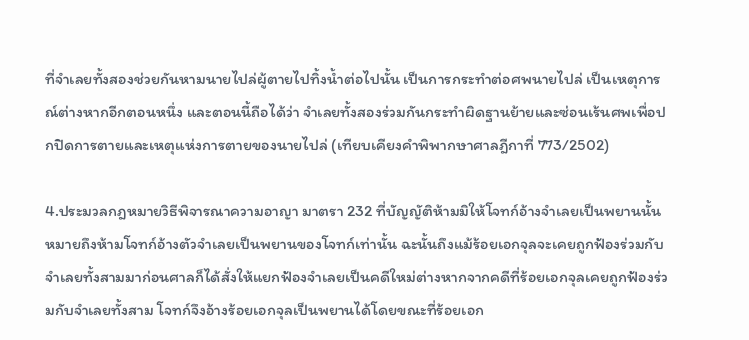ที่จำเลยทั้งสองช่วยกันหามนายไปล่ผู้ตายไปทิ้งน้ำต่อไปนั้น เป็นการกระทำต่อศพนายไปล่ เป็นเหตุการณ์ต่างหากอีกตอนหนึ่ง และตอนนี้ถือได้ว่า จำเลยทั้งสองร่วมกันกระทำผิดฐานย้ายและซ่อนเร้นศพเพื่อปกปิดการตายและเหตุแห่งการตายของนายไปล่ (เทียบเคียงคำพิพากษาศาลฎีกาที่ 773/2502)

4.ประมวลกฎหมายวิธีพิจารณาความอาญา มาตรา 232 ที่บัญญัติห้ามมิให้โจทก์อ้างจำเลยเป็นพยานนั้น หมายถึงห้ามโจทก์อ้างตัวจำเลยเป็นพยานของโจทก์เท่านั้น ฉะนั้นถึงแม้ร้อยเอกจุลจะเคยถูกฟ้องร่วมกับจำเลยทั้งสามมาก่อนศาลก็ได้สั่งให้แยกฟ้องจำเลยเป็นคดีใหม่ต่างหากจากคดีที่ร้อยเอกจุลเคยถูกฟ้องร่วมกับจำเลยทั้งสาม โจทก์จึงอ้างร้อยเอกจุลเป็นพยานได้โดยขณะที่ร้อยเอก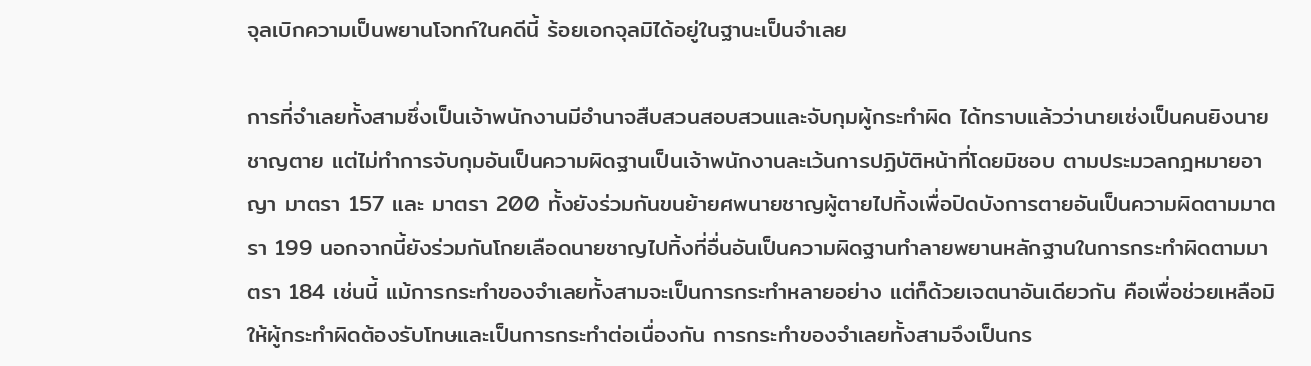จุลเบิกความเป็นพยานโจทก์ในคดีนี้ ร้อยเอกจุลมิได้อยู่ในฐานะเป็นจำเลย

การที่จำเลยทั้งสามซึ่งเป็นเจ้าพนักงานมีอำนาจสืบสวนสอบสวนและจับกุมผู้กระทำผิด ได้ทราบแล้วว่านายเซ่งเป็นคนยิงนายชาญตาย แต่ไม่ทำการจับกุมอันเป็นความผิดฐานเป็นเจ้าพนักงานละเว้นการปฏิบัติหน้าที่โดยมิชอบ ตามประมวลกฎหมายอาญา มาตรา 157 และ มาตรา 200 ทั้งยังร่วมกันขนย้ายศพนายชาญผู้ตายไปทิ้งเพื่อปิดบังการตายอันเป็นความผิดตามมาตรา 199 นอกจากนี้ยังร่วมกันโกยเลือดนายชาญไปทิ้งที่อื่นอันเป็นความผิดฐานทำลายพยานหลักฐานในการกระทำผิดตามมาตรา 184 เช่นนี้ แม้การกระทำของจำเลยทั้งสามจะเป็นการกระทำหลายอย่าง แต่ก็ด้วยเจตนาอันเดียวกัน คือเพื่อช่วยเหลือมิให้ผู้กระทำผิดต้องรับโทษและเป็นการกระทำต่อเนื่องกัน การกระทำของจำเลยทั้งสามจึงเป็นกร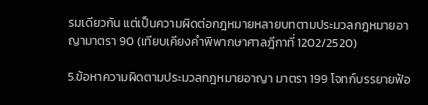รมเดียวกัน แต่เป็นความผิดต่อกฎหมายหลายบทตามประมวลกฎหมายอาญามาตรา 90 (เทียบเคียงคำพิพากษาศาลฎีกาที่ 1202/2520)

5.ข้อหาความผิดตามประมวลกฎหมายอาญา มาตรา 199 โจทก์บรรยายฟ้อ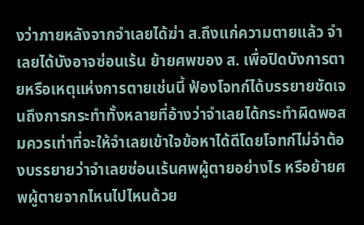งว่าภายหลังจากจำเลยได้ฆ่า ส.ถึงแก่ความตายแล้ว จำเลยได้บังอาจซ่อนเร้น ย้ายศพของ ส. เพื่อปิดบังการตายหรือเหตุแห่งการตายเช่นนี้ ฟ้องโจทก์ได้บรรยายชัดเจนถึงการกระทำทั้งหลายที่อ้างว่าจำเลยได้กระทำผิดพอสมควรเท่าที่จะให้จำเลยเข้าใจข้อหาได้ดีโดยโจทก์ไม่จำต้องบรรยายว่าจำเลยซ่อนเร้นศพผู้ตายอย่างไร หรือย้ายศพผู้ตายจากไหนไปไหนด้วย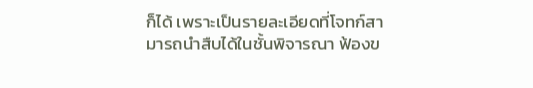ก็ได้ เพราะเป็นรายละเอียดที่โจทก์สามารถนำสืบได้ในชั้นพิจารณา ฟ้องข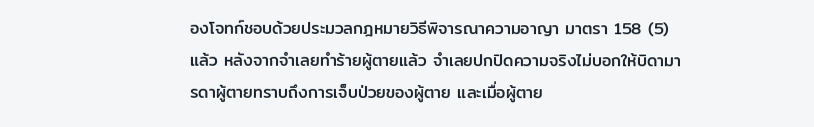องโจทก์ชอบด้วยประมวลกฎหมายวิธีพิจารณาความอาญา มาตรา 158 (5) แล้ว หลังจากจำเลยทำร้ายผู้ตายแล้ว จำเลยปกปิดความจริงไม่บอกให้บิดามารดาผู้ตายทราบถึงการเจ็บป่วยของผู้ตาย และเมื่อผู้ตาย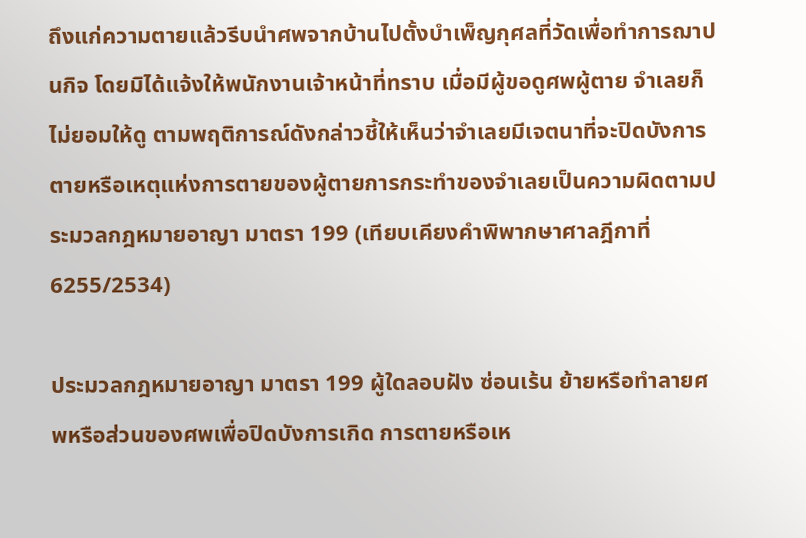ถึงแก่ความตายแล้วรีบนำศพจากบ้านไปตั้งบำเพ็ญกุศลที่วัดเพื่อทำการฌาปนกิจ โดยมิได้แจ้งให้พนักงานเจ้าหน้าที่ทราบ เมื่อมีผู้ขอดูศพผู้ตาย จำเลยก็ไม่ยอมให้ดู ตามพฤติการณ์ดังกล่าวชี้ให้เห็นว่าจำเลยมีเจตนาที่จะปิดบังการตายหรือเหตุแห่งการตายของผู้ตายการกระทำของจำเลยเป็นความผิดตามประมวลกฎหมายอาญา มาตรา 199 (เทียบเคียงคำพิพากษาศาลฎีกาที่ 6255/2534)

ประมวลกฎหมายอาญา มาตรา 199 ผู้ใดลอบฝัง ซ่อนเร้น ย้ายหรือทำลายศพหรือส่วนของศพเพื่อปิดบังการเกิด การตายหรือเห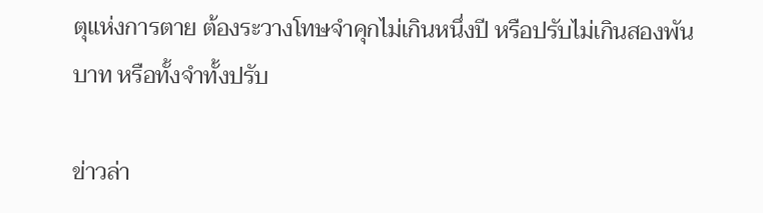ตุแห่งการตาย ต้องระวางโทษจำคุกไม่เกินหนึ่งปี หรือปรับไม่เกินสองพันบาท หรือทั้งจำทั้งปรับ

ข่าวล่า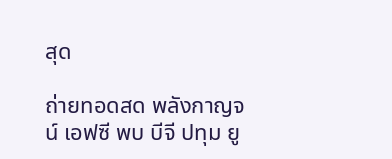สุด

ถ่ายทอดสด พลังกาญจน์ เอฟซี พบ บีจี ปทุม ยู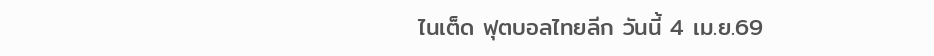ไนเต็ด ฟุตบอลไทยลีก วันนี้ 4 เม.ย.69